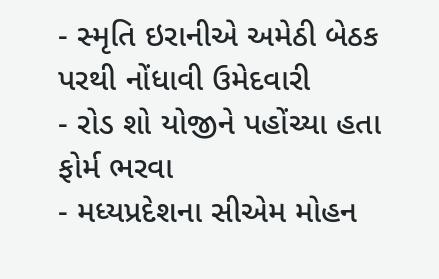- સ્મૃતિ ઇરાનીએ અમેઠી બેઠક પરથી નોંધાવી ઉમેદવારી
- રોડ શો યોજીને પહોંચ્યા હતા ફોર્મ ભરવા
- મધ્યપ્રદેશના સીએમ મોહન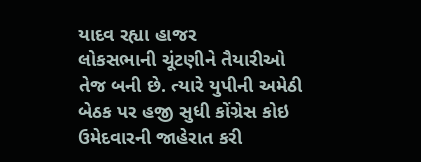યાદવ રહ્યા હાજર
લોકસભાની ચૂંટણીને તૈયારીઓ તેજ બની છે. ત્યારે યુપીની અમેઠી બેઠક પર હજી સુધી કોંગ્રેસ કોઇ ઉમેદવારની જાહેરાત કરી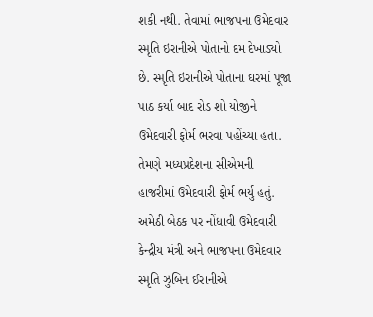શકી નથી. તેવામાં ભાજપના ઉમેદવાર સ્મૃતિ ઇરાનીએ પોતાનો દમ દેખાડ્યો છે. સ્મૃતિ ઇરાનીએ પોતાના ઘરમાં પૂજા પાઠ કર્યા બાદ રોડ શો યોજીને ઉમેદવારી ફોર્મ ભરવા પહોંચ્યા હતા. તેમણે મધ્યપ્રદેશના સીએમની હાજરીમાં ઉમેદવારી ફોર્મ ભર્યુ હતું.
અમેઠી બેઠક પર નોંધાવી ઉમેદવારી
કેન્દ્રીય મંત્રી અને ભાજપના ઉમેદવાર સ્મૃતિ ઝુબિન ઈરાનીએ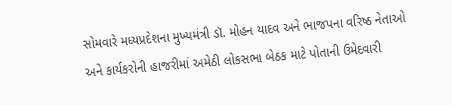સોમવારે મધ્યપ્રદેશના મુખ્યમંત્રી ડૉ. મોહન યાદવ અને ભાજપના વરિષ્ઠ નેતાઓ અને કાર્યકરોની હાજરીમાં અમેઠી લોકસભા બેઠક માટે પોતાની ઉમેદવારી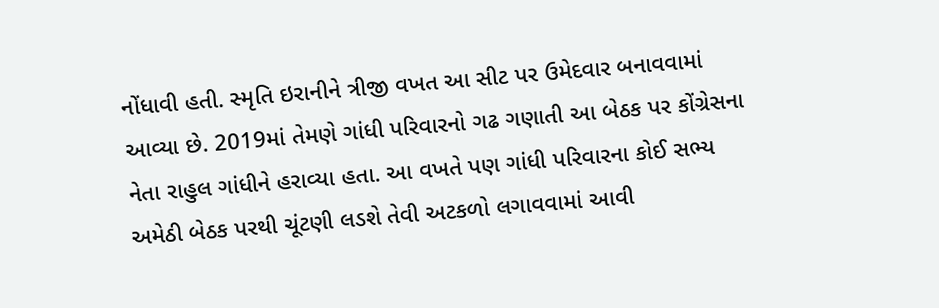નોંધાવી હતી. સ્મૃતિ ઇરાનીને ત્રીજી વખત આ સીટ પર ઉમેદવાર બનાવવામાં આવ્યા છે. 2019માં તેમણે ગાંધી પરિવારનો ગઢ ગણાતી આ બેઠક પર કોંગ્રેસના નેતા રાહુલ ગાંધીને હરાવ્યા હતા. આ વખતે પણ ગાંધી પરિવારના કોઈ સભ્ય અમેઠી બેઠક પરથી ચૂંટણી લડશે તેવી અટકળો લગાવવામાં આવી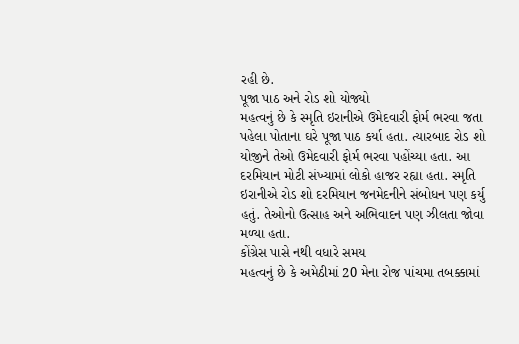રહી છે.
પૂજા પાઠ અને રોડ શો યોજ્યો
મહત્વનું છે કે સ્મૃતિ ઇરાનીએ ઉમેદવારી ફોર્મ ભરવા જતા પહેલા પોતાના ઘરે પૂજા પાઠ કર્યા હતા. ત્યારબાદ રોડ શો યોજીને તેઓ ઉમેદવારી ફોર્મ ભરવા પહોંચ્યા હતા. આ દરમિયાન મોટી સંખ્યામાં લોકો હાજર રહ્યા હતા. સ્મૃતિ ઇરાનીએ રોડ શો દરમિયાન જનમેદનીને સંબોધન પણ કર્યુ હતું. તેઓનો ઉત્સાહ અને અભિવાદન પણ ઝીલતા જોવા મળ્યા હતા.
કોંગ્રેસ પાસે નથી વધારે સમય
મહત્વનું છે કે અમેઠીમાં 20 મેના રોજ પાંચમા તબક્કામાં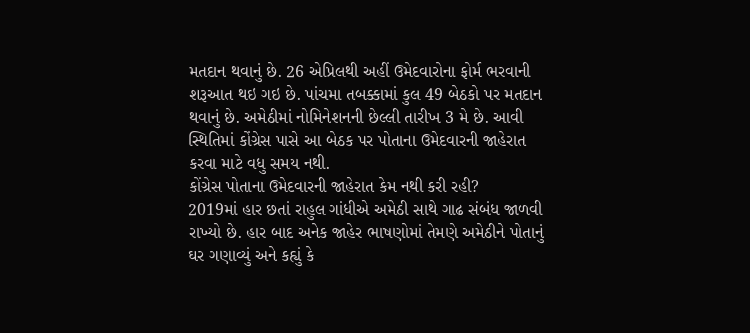મતદાન થવાનું છે. 26 એપ્રિલથી અહીં ઉમેદવારોના ફોર્મ ભરવાની શરૂઆત થઇ ગઇ છે. પાંચમા તબક્કામાં કુલ 49 બેઠકો પર મતદાન થવાનું છે. અમેઠીમાં નોમિનેશનની છેલ્લી તારીખ 3 મે છે. આવી સ્થિતિમાં કોંગ્રેસ પાસે આ બેઠક પર પોતાના ઉમેદવારની જાહેરાત કરવા માટે વધુ સમય નથી.
કોંગ્રેસ પોતાના ઉમેદવારની જાહેરાત કેમ નથી કરી રહી?
2019માં હાર છતાં રાહુલ ગાંધીએ અમેઠી સાથે ગાઢ સંબંધ જાળવી રાખ્યો છે. હાર બાદ અનેક જાહેર ભાષણોમાં તેમણે અમેઠીને પોતાનું ઘર ગણાવ્યું અને કહ્યું કે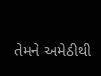તેમને અમેઠીથી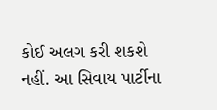કોઈ અલગ કરી શકશે નહીં. આ સિવાય પાર્ટીના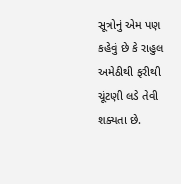સૂત્રોનું એમ પણ કહેવું છે કે રાહુલ અમેઠીથી ફરીથી ચૂંટણી લડે તેવી શક્યતા છે.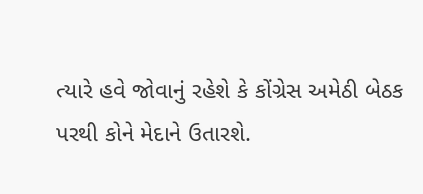ત્યારે હવે જોવાનું રહેશે કે કોંગ્રેસ અમેઠી બેઠક પરથી કોને મેદાને ઉતારશે.